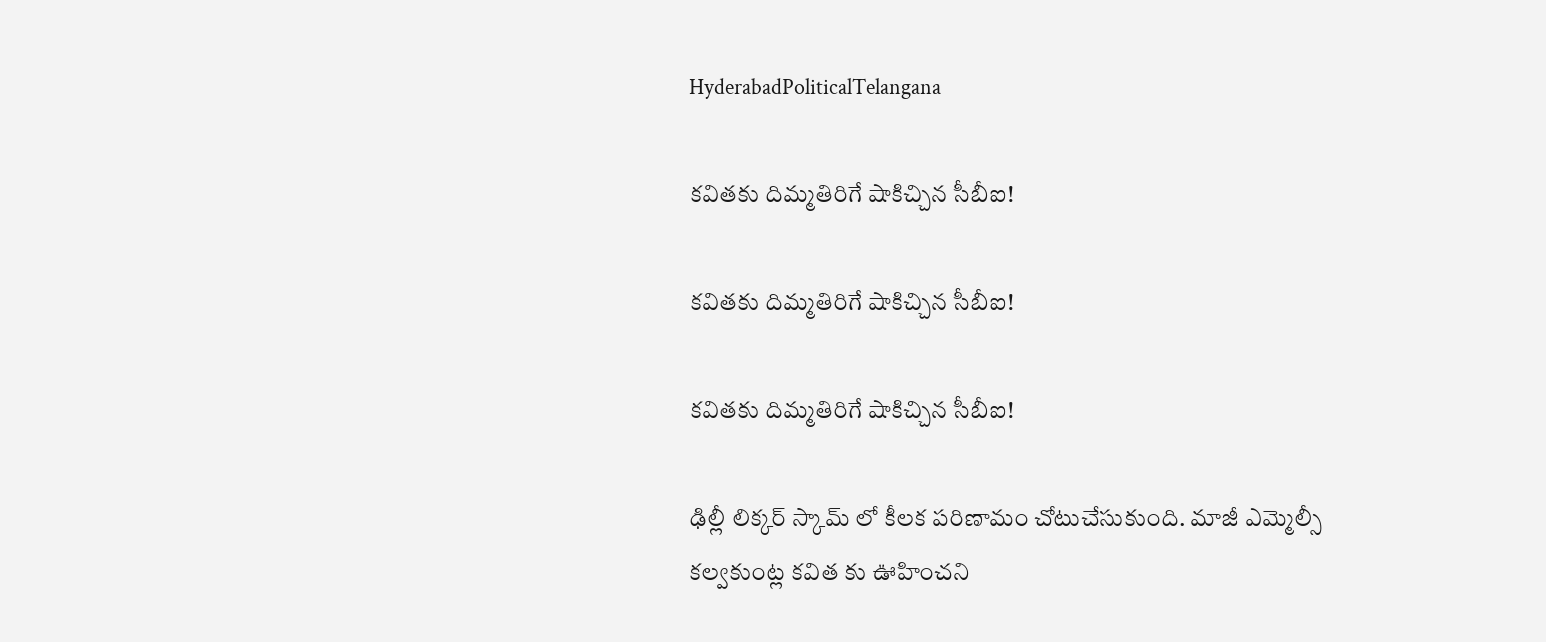HyderabadPoliticalTelangana

కవితకు దిమ్మతిరిగే షాకిచ్చిన సీబీఐ!

కవితకు దిమ్మతిరిగే షాకిచ్చిన సీబీఐ!

కవితకు దిమ్మతిరిగే షాకిచ్చిన సీబీఐ!

ఢిల్లీ లిక్కర్ స్కామ్ లో కీలక పరిణామం చోటుచేసుకుంది. మాజీ ఎమ్మెల్సీ కల్వకుంట్ల కవిత కు ఊహించని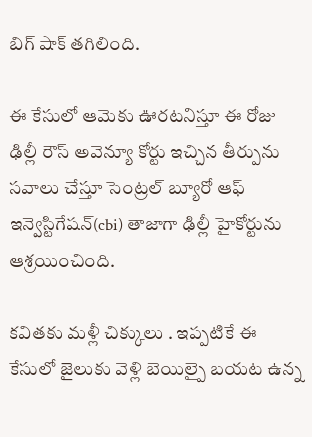బిగ్ షాక్ తగిలింది.

ఈ కేసులో ఆమెకు ఊరటనిస్తూ ఈ రోజు ఢిల్లీ రౌస్ అవెన్యూ కోర్టు ఇచ్చిన తీర్పును సవాలు చేస్తూ సెంట్రల్ బ్యూరో ఆఫ్ ఇన్వెస్టిగేషన్(cbi) తాజాగా ఢిల్లీ హైకోర్టును ఆశ్రయించింది.

కవితకు మళ్లీ చిక్కులు . ఇప్పటికే ఈ కేసులో జైలుకు వెళ్లి బెయిల్పై బయట ఉన్న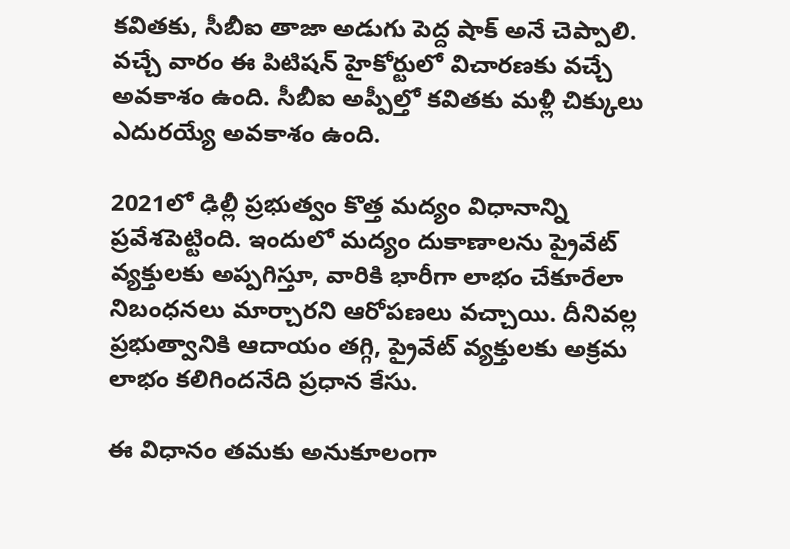కవితకు, సీబీఐ తాజా అడుగు పెద్ద షాక్ అనే చెప్పాలి. వచ్చే వారం ఈ పిటిషన్ హైకోర్టులో విచారణకు వచ్చే అవకాశం ఉంది. సీబీఐ అప్పీల్తో కవితకు మళ్లీ చిక్కులు ఎదురయ్యే అవకాశం ఉంది.

2021లో ఢిల్లీ ప్రభుత్వం కొత్త మద్యం విధానాన్ని ప్రవేశపెట్టింది. ఇందులో మద్యం దుకాణాలను ప్రైవేట్ వ్యక్తులకు అప్పగిస్తూ, వారికి భారీగా లాభం చేకూరేలా నిబంధనలు మార్చారని ఆరోపణలు వచ్చాయి. దీనివల్ల ప్రభుత్వానికి ఆదాయం తగ్గి, ప్రైవేట్ వ్యక్తులకు అక్రమ లాభం కలిగిందనేది ప్రధాన కేసు.

ఈ విధానం తమకు అనుకూలంగా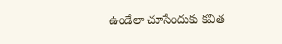ఉండేలా చూసేందుకు కవిత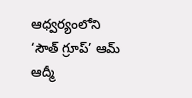ఆధ్వర్యంలోని ‘సౌత్ గ్రూప్’ ఆమ్ ఆద్మీ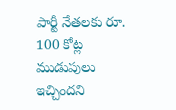పార్టీ నేతలకు రూ. 100 కోట్ల ముడుపులు ఇచ్చిందని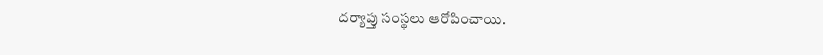దర్యాప్తు సంస్థలు ఆరోపించాయి.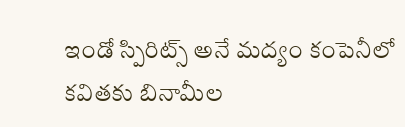ఇండో స్పిరిట్స్ అనే మద్యం కంపెనీలో కవితకు బినామీల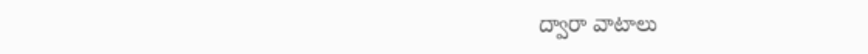ద్వారా వాటాలు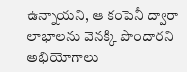ఉన్నాయని, ఆ కంపెనీ ద్వారా లాభాలను వెనక్కి పొందారని అభియోగాలు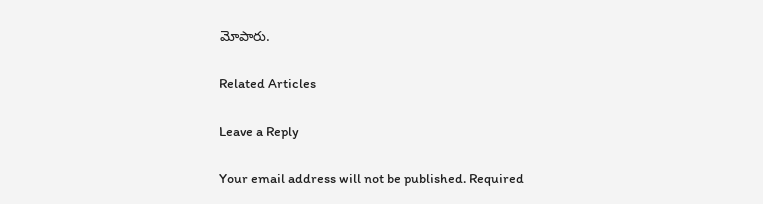మోపారు.

Related Articles

Leave a Reply

Your email address will not be published. Required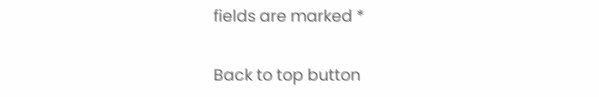fields are marked *

Back to top button